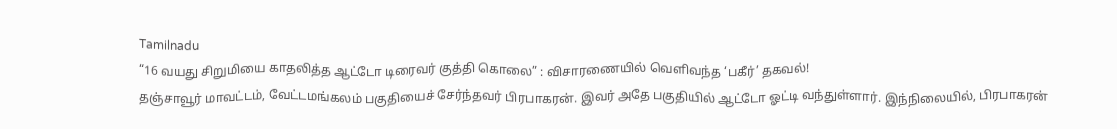Tamilnadu
“16 வயது சிறுமியை காதலித்த ஆட்டோ டிரைவர் குத்தி கொலை” : விசாரணையில் வெளிவந்த ‘பகீர்’ தகவல்!
தஞ்சாவூர் மாவட்டம், வேட்டமங்கலம் பகுதியைச் சேர்ந்தவர் பிரபாகரன். இவர் அதே பகுதியில் ஆட்டோ ஓட்டி வந்துள்ளார். இந்நிலையில், பிரபாகரன்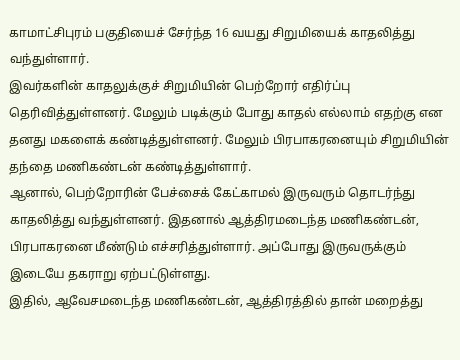காமாட்சிபுரம் பகுதியைச் சேர்ந்த 16 வயது சிறுமியைக் காதலித்து வந்துள்ளார்.
இவர்களின் காதலுக்குச் சிறுமியின் பெற்றோர் எதிர்ப்பு தெரிவித்துள்ளனர். மேலும் படிக்கும் போது காதல் எல்லாம் எதற்கு என தனது மகளைக் கண்டித்துள்ளனர். மேலும் பிரபாகரனையும் சிறுமியின் தந்தை மணிகண்டன் கண்டித்துள்ளார்.
ஆனால், பெற்றோரின் பேச்சைக் கேட்காமல் இருவரும் தொடர்ந்து காதலித்து வந்துள்ளனர். இதனால் ஆத்திரமடைந்த மணிகண்டன், பிரபாகரனை மீண்டும் எச்சரித்துள்ளார். அப்போது இருவருக்கும் இடையே தகராறு ஏற்பட்டுள்ளது.
இதில், ஆவேசமடைந்த மணிகண்டன், ஆத்திரத்தில் தான் மறைத்து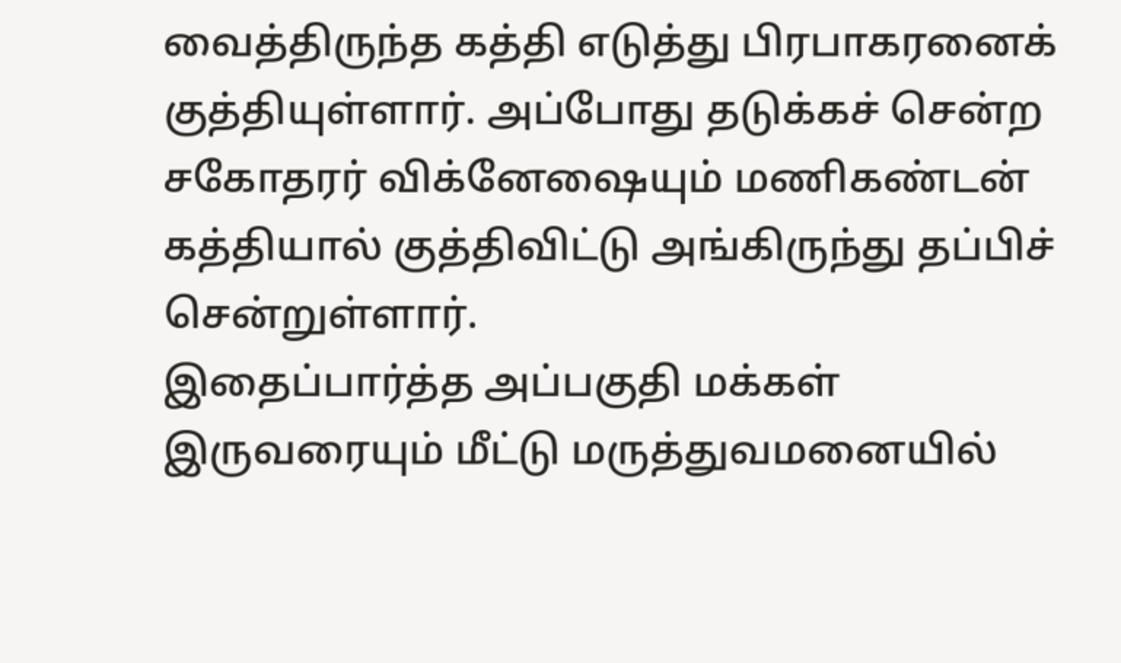வைத்திருந்த கத்தி எடுத்து பிரபாகரனைக் குத்தியுள்ளார். அப்போது தடுக்கச் சென்ற சகோதரர் விக்னேஷையும் மணிகண்டன் கத்தியால் குத்திவிட்டு அங்கிருந்து தப்பிச் சென்றுள்ளார்.
இதைப்பார்த்த அப்பகுதி மக்கள் இருவரையும் மீட்டு மருத்துவமனையில்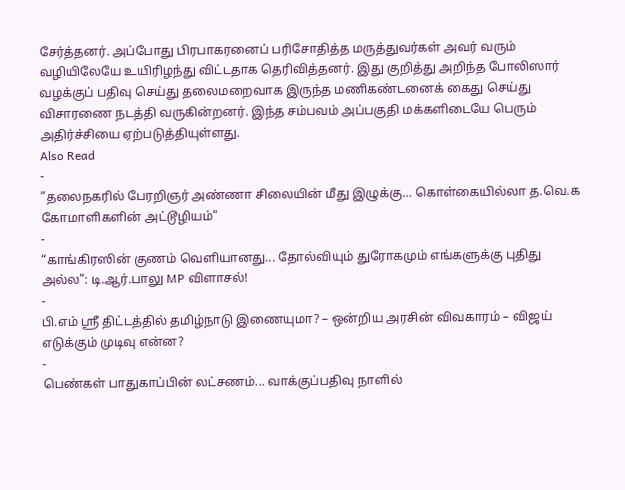சேர்த்தனர். அப்போது பிரபாகரனைப் பரிசோதித்த மருத்துவர்கள் அவர் வரும் வழியிலேயே உயிரிழந்து விட்டதாக தெரிவித்தனர். இது குறித்து அறிந்த போலிஸார் வழக்குப் பதிவு செய்து தலைமறைவாக இருந்த மணிகண்டனைக் கைது செய்து விசாரணை நடத்தி வருகின்றனர். இந்த சம்பவம் அப்பகுதி மக்களிடையே பெரும் அதிர்ச்சியை ஏற்படுத்தியுள்ளது.
Also Read
-
”தலைநகரில் பேரறிஞர் அண்ணா சிலையின் மீது இழுக்கு… கொள்கையில்லா த.வெ.க கோமாளிகளின் அட்டூழியம்”
-
“காங்கிரஸின் குணம் வெளியானது... தோல்வியும் துரோகமும் எங்களுக்கு புதிது அல்ல”: டி.ஆர்.பாலு MP விளாசல்!
-
பி.எம் ஸ்ரீ திட்டத்தில் தமிழ்நாடு இணையுமா? – ஒன்றிய அரசின் விவகாரம் – விஜய் எடுக்கும் முடிவு என்ன?
-
பெண்கள் பாதுகாப்பின் லட்சணம்... வாக்குப்பதிவு நாளில்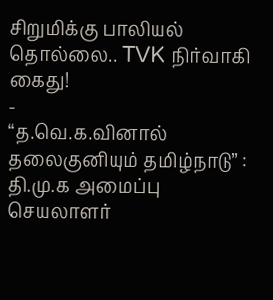சிறுமிக்கு பாலியல் தொல்லை.. TVK நிர்வாகி கைது!
-
“த.வெ.க.வினால் தலைகுனியும் தமிழ்நாடு” : தி.மு.க அமைப்பு செயலாளர்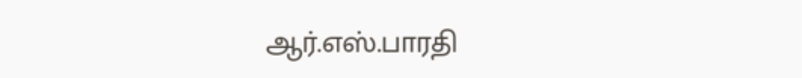ஆர்.எஸ்.பாரதி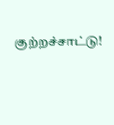குற்றச்சாட்டு!